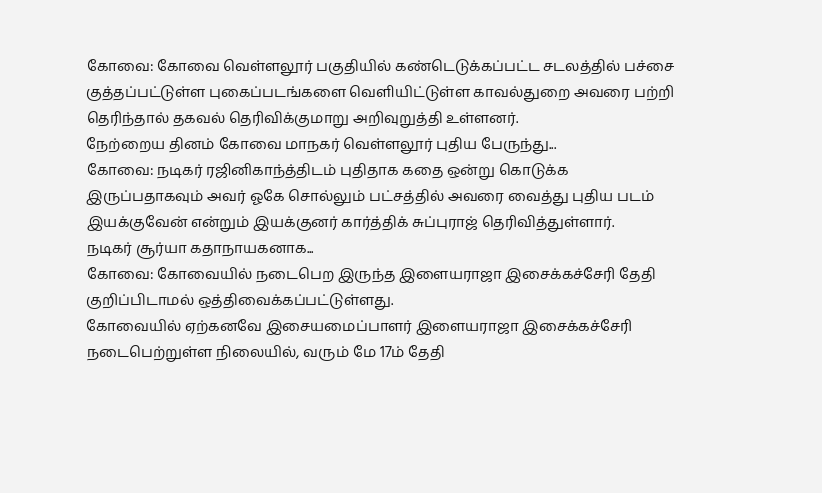கோவை: கோவை வெள்ளலூர் பகுதியில் கண்டெடுக்கப்பட்ட சடலத்தில் பச்சை குத்தப்பட்டுள்ள புகைப்படங்களை வெளியிட்டுள்ள காவல்துறை அவரை பற்றி தெரிந்தால் தகவல் தெரிவிக்குமாறு அறிவுறுத்தி உள்ளனர்.
நேற்றைய தினம் கோவை மாநகர் வெள்ளலூர் புதிய பேருந்து...
கோவை: நடிகர் ரஜினிகாந்த்திடம் புதிதாக கதை ஒன்று கொடுக்க இருப்பதாகவும் அவர் ஓகே சொல்லும் பட்சத்தில் அவரை வைத்து புதிய படம் இயக்குவேன் என்றும் இயக்குனர் கார்த்திக் சுப்புராஜ் தெரிவித்துள்ளார்.
நடிகர் சூர்யா கதாநாயகனாக...
கோவை: கோவையில் நடைபெற இருந்த இளையராஜா இசைக்கச்சேரி தேதி குறிப்பிடாமல் ஒத்திவைக்கப்பட்டுள்ளது.
கோவையில் ஏற்கனவே இசையமைப்பாளர் இளையராஜா இசைக்கச்சேரி நடைபெற்றுள்ள நிலையில், வரும் மே 17ம் தேதி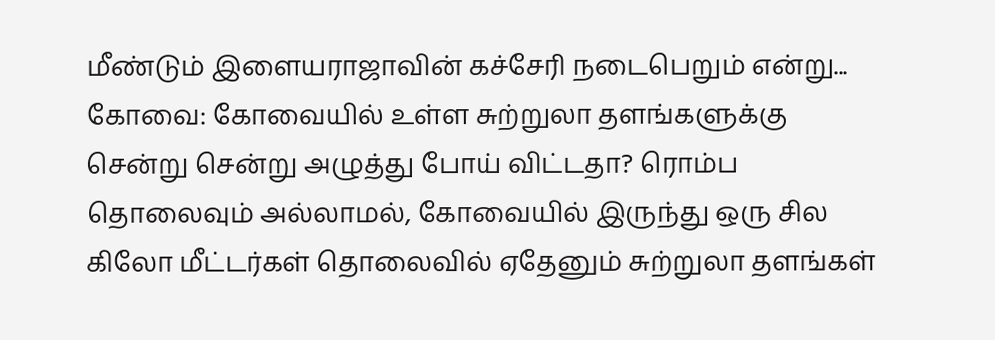மீண்டும் இளையராஜாவின் கச்சேரி நடைபெறும் என்று...
கோவை: கோவையில் உள்ள சுற்றுலா தளங்களுக்கு சென்று சென்று அழுத்து போய் விட்டதா? ரொம்ப தொலைவும் அல்லாமல், கோவையில் இருந்து ஒரு சில கிலோ மீட்டர்கள் தொலைவில் ஏதேனும் சுற்றுலா தளங்கள்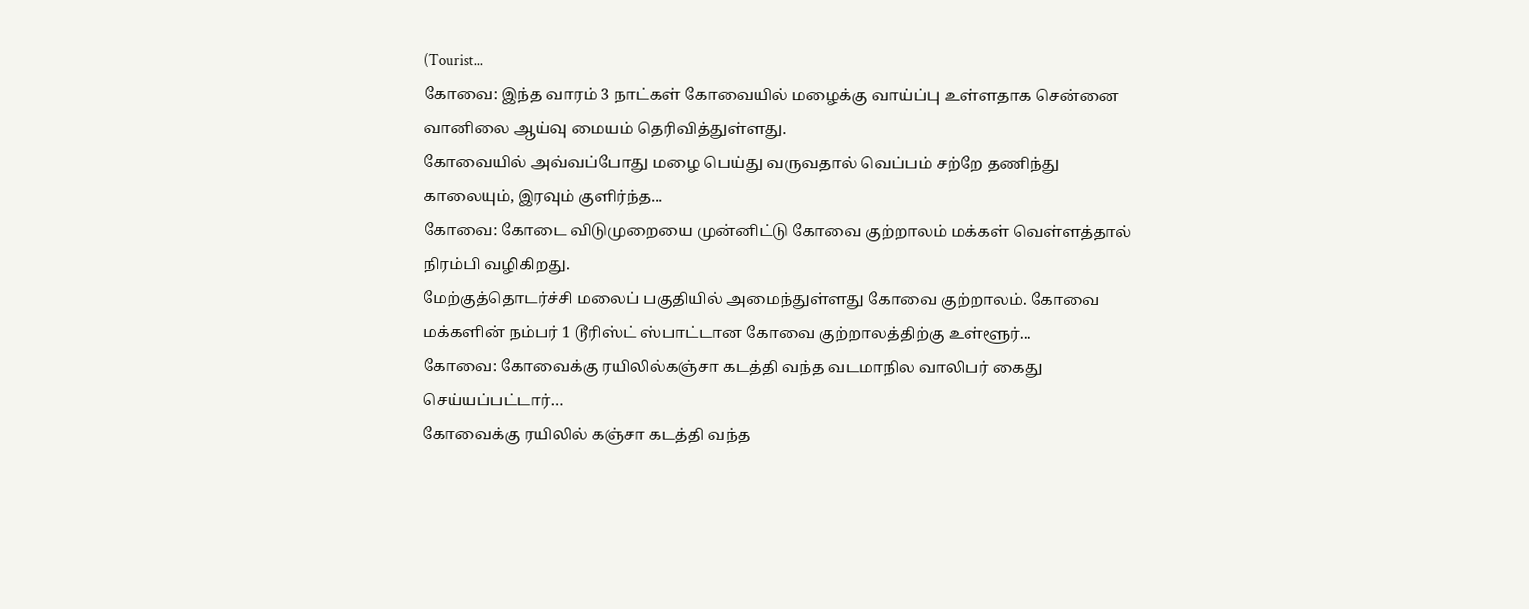(Tourist...
கோவை: இந்த வாரம் 3 நாட்கள் கோவையில் மழைக்கு வாய்ப்பு உள்ளதாக சென்னை வானிலை ஆய்வு மையம் தெரிவித்துள்ளது.
கோவையில் அவ்வப்போது மழை பெய்து வருவதால் வெப்பம் சற்றே தணிந்து காலையும், இரவும் குளிர்ந்த...
கோவை: கோடை விடுமுறையை முன்னிட்டு கோவை குற்றாலம் மக்கள் வெள்ளத்தால் நிரம்பி வழிகிறது.
மேற்குத்தொடர்ச்சி மலைப் பகுதியில் அமைந்துள்ளது கோவை குற்றாலம். கோவை மக்களின் நம்பர் 1 டூரிஸ்ட் ஸ்பாட்டான கோவை குற்றாலத்திற்கு உள்ளூர்...
கோவை: கோவைக்கு ரயிலில்கஞ்சா கடத்தி வந்த வடமாநில வாலிபர் கைது செய்யப்பட்டார்…
கோவைக்கு ரயிலில் கஞ்சா கடத்தி வந்த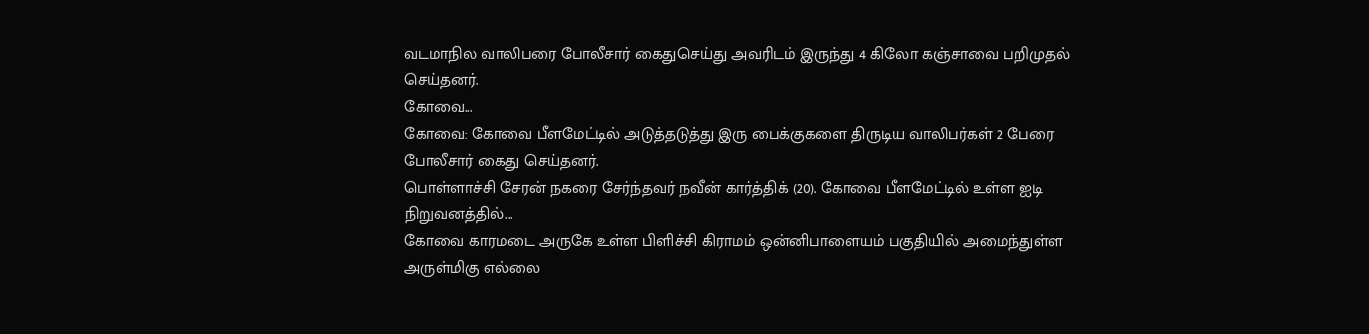வடமாநில வாலிபரை போலீசார் கைதுசெய்து அவரிடம் இருந்து 4 கிலோ கஞ்சாவை பறிமுதல் செய்தனர்.
கோவை...
கோவை: கோவை பீளமேட்டில் அடுத்தடுத்து இரு பைக்குகளை திருடிய வாலிபர்கள் 2 பேரை போலீசார் கைது செய்தனர்.
பொள்ளாச்சி சேரன் நகரை சேர்ந்தவர் நவீன் கார்த்திக் (20). கோவை பீளமேட்டில் உள்ள ஐடி நிறுவனத்தில்...
கோவை காரமடை அருகே உள்ள பிளிச்சி கிராமம் ஒன்னிபாளையம் பகுதியில் அமைந்துள்ள அருள்மிகு எல்லை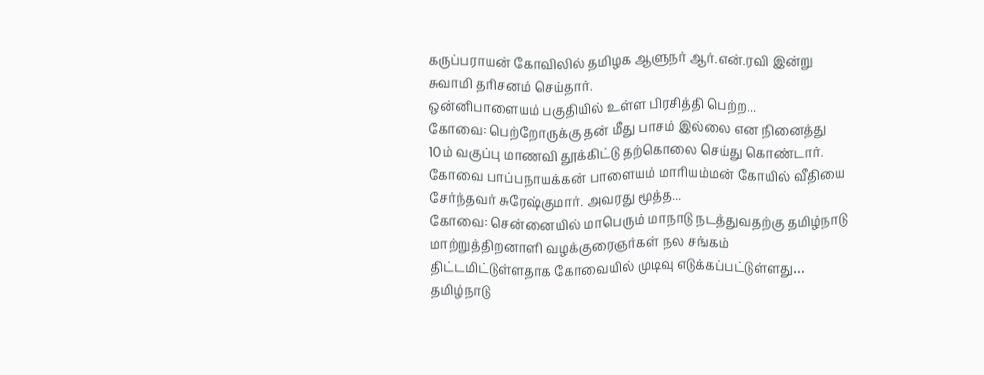கருப்பராயன் கோவிலில் தமிழக ஆளுநர் ஆர்.என்.ரவி இன்று சுவாமி தரிசனம் செய்தார்.
ஒன்னிபாளையம் பகுதியில் உள்ள பிரசித்தி பெற்ற...
கோவை: பெற்றோருக்கு தன் மீது பாசம் இல்லை என நினைத்து 10ம் வகுப்பு மாணவி தூக்கிட்டு தற்கொலை செய்து கொண்டார்.
கோவை பாப்பநாயக்கன் பாளையம் மாரியம்மன் கோயில் வீதியை சேர்ந்தவர் சுரேஷ்குமார். அவரது மூத்த...
கோவை: சென்னையில் மாபெரும் மாநாடு நடத்துவதற்கு தமிழ்நாடு மாற்றுத்திறனாளி வழக்குரைஞர்கள் நல சங்கம் திட்டமிட்டுள்ளதாக கோவையில் முடிவு எடுக்கப்பட்டுள்ளது…
தமிழ்நாடு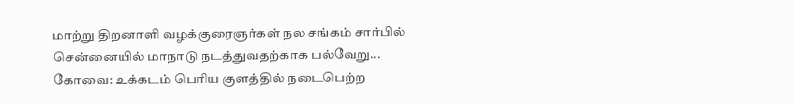மாற்று திறனாளி வழக்குரைஞர்கள் நல சங்கம் சார்பில் சென்னையில் மாநாடு நடத்துவதற்காக பல்வேறு...
கோவை: உக்கடம் பெரிய குளத்தில் நடைபெற்ற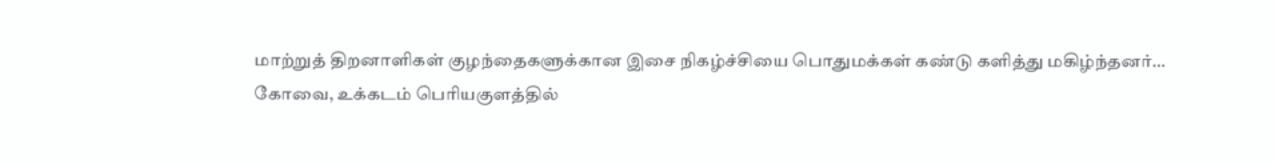மாற்றுத் திறனாளிகள் குழந்தைகளுக்கான இசை நிகழ்ச்சியை பொதுமக்கள் கண்டு களித்து மகிழ்ந்தனர்…
கோவை, உக்கடம் பெரியகுளத்தில்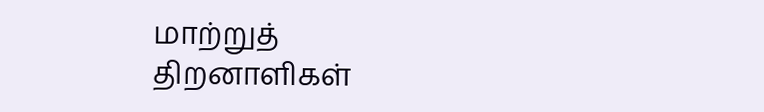மாற்றுத் திறனாளிகள்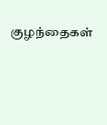குழந்தைகள்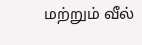மற்றும் வீல்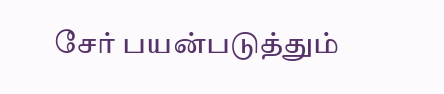சேர் பயன்படுத்தும்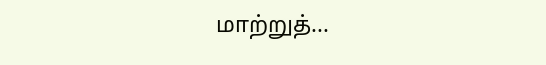மாற்றுத்...